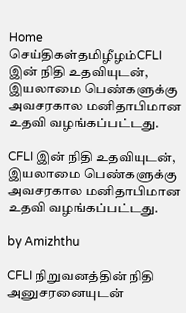Home செய்திகள்தமிழீழம்CFLI இன் நிதி உதவியுடன், இயலாமை பெண்களுக்கு அவசரகால மனிதாபிமான உதவி வழங்கப்பட்டது.

CFLI இன் நிதி உதவியுடன், இயலாமை பெண்களுக்கு அவசரகால மனிதாபிமான உதவி வழங்கப்பட்டது.

by Amizhthu

CFLI நிறுவனத்தின் நிதி அனுசரனையுடன்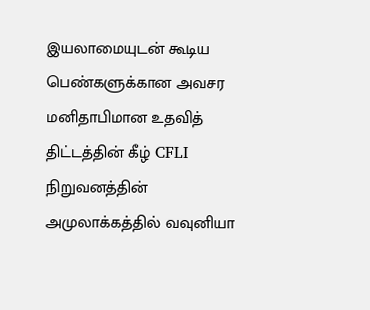இயலாமையுடன் கூடிய பெண்களுக்கான அவசர மனிதாபிமான உதவித் திட்டத்தின் கீழ் CFLI நிறுவனத்தின் அமுலாக்கத்தில் வவுனியா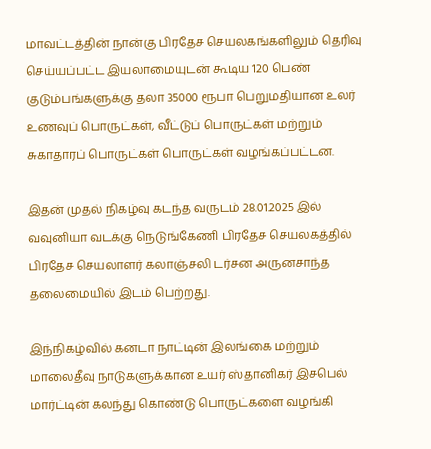மாவட்டத்தின் நான்கு பிரதேச செயலகங்களிலும் தெரிவு செய்யப்பட்ட இயலாமையுடன் கூடிய 120 பெண் குடும்பங்களுக்கு தலா 35000 ரூபா பெறுமதியான உலர் உணவுப் பொருட்கள், வீட்டுப் பொருட்கள் மற்றும் சுகாதாரப் பொருட்கள் பொருட்கள் வழங்கப்பட்டன.

இதன் முதல் நிகழ்வு கடந்த வருடம் 28.01.2025 இல் வவுனியா வடக்கு நெடுங்கேணி பிரதேச செயலகத்தில் பிரதேச செயலாளர் கலாஞ்சலி டர்சன அருனசாந்த தலைமையில் இடம் பெற்றது.

இந்நிகழ்வில் கனடா நாட்டின் இலங்கை மற்றும் மாலைதீவு நாடுகளுக்கான உயர் ஸ்தானிகர் இசபெல் மார்ட்டின் கலந்து கொண்டு பொருட்களை வழங்கி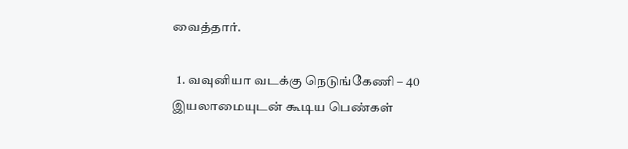வைத்தார்.

  1. வவுனியா வடக்கு நெடுங்கேணி – 40 இயலாமையுடன் கூடிய பெண்கள்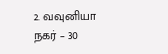2. வவுனியா நகர் – 30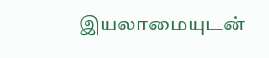இயலாமையுடன்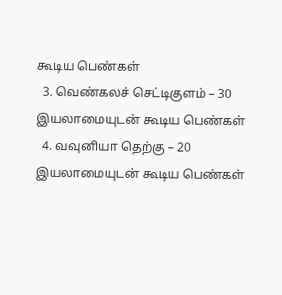கூடிய பெண்கள்
  3. வெண்கலச் செட்டிகுளம் – 30 இயலாமையுடன் கூடிய பெண்கள்
  4. வவுனியா தெற்கு – 20 இயலாமையுடன் கூடிய பெண்கள்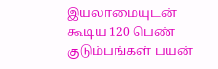இயலாமையுடன் கூடிய 120 பெண் குடும்பங்கள் பயன்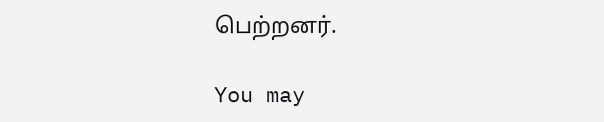பெற்றனர்.

You may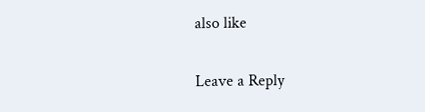also like

Leave a Reply